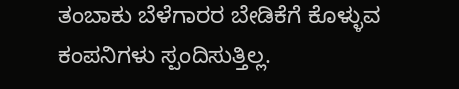ತಂಬಾಕು ಬೆಳೆಗಾರರ ಬೇಡಿಕೆಗೆ ಕೊಳ್ಳುವ ಕಂಪನಿಗಳು ಸ್ಪಂದಿಸುತ್ತಿಲ್ಲ.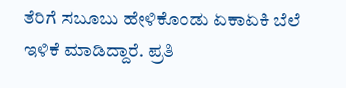ತೆರಿಗೆ ಸಬೂಬು ಹೇಳಿಕೊಂಡು ಏಕಾಏಕಿ ಬೆಲೆ ಇಳಿಕೆ ಮಾಡಿದ್ದಾರೆ. ಪ್ರತಿ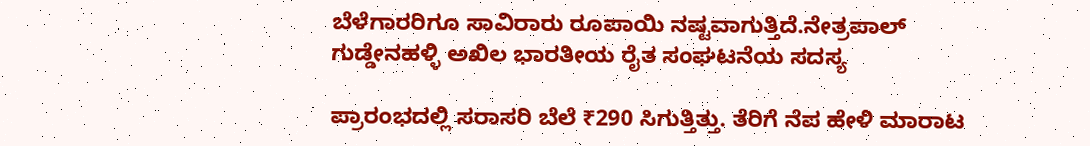ಬೆಳೆಗಾರರಿಗೂ ಸಾವಿರಾರು ರೂಪಾಯಿ ನಷ್ಟವಾಗುತ್ತಿದೆ.ನೇತ್ರಪಾಲ್ ಗುಡ್ಡೇನಹಳ್ಳಿ ಅಖಿಲ ಭಾರತೀಯ ರೈತ ಸಂಘಟನೆಯ ಸದಸ್ಯ

ಪ್ರಾರಂಭದಲ್ಲಿ ಸರಾಸರಿ ಬೆಲೆ ₹290 ಸಿಗುತ್ತಿತ್ತು. ತೆರಿಗೆ ನೆಪ ಹೇಳಿ ಮಾರಾಟ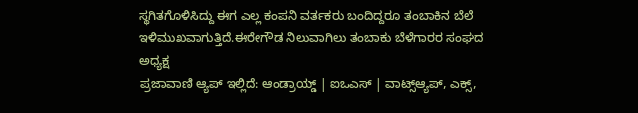ಸ್ಥಗಿತಗೊಳಿಸಿದ್ದು ಈಗ ಎಲ್ಲ ಕಂಪನಿ ವರ್ತಕರು ಬಂದಿದ್ದರೂ ತಂಬಾಕಿನ ಬೆಲೆ ಇಳಿಮುಖವಾಗುತ್ತಿದೆ.ಈರೇಗೌಡ ನಿಲುವಾಗಿಲು ತಂಬಾಕು ಬೆಳೆಗಾರರ ಸಂಘದ ಅಧ್ಯಕ್ಷ
ಪ್ರಜಾವಾಣಿ ಆ್ಯಪ್ ಇಲ್ಲಿದೆ: ಆಂಡ್ರಾಯ್ಡ್ | ಐಒಎಸ್ | ವಾಟ್ಸ್ಆ್ಯಪ್, ಎಕ್ಸ್,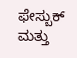ಫೇಸ್ಬುಕ್ ಮತ್ತು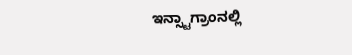ಇನ್ಸ್ಟಾಗ್ರಾಂನಲ್ಲಿ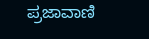ಪ್ರಜಾವಾಣಿ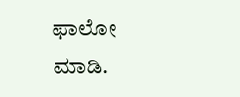ಫಾಲೋ ಮಾಡಿ.